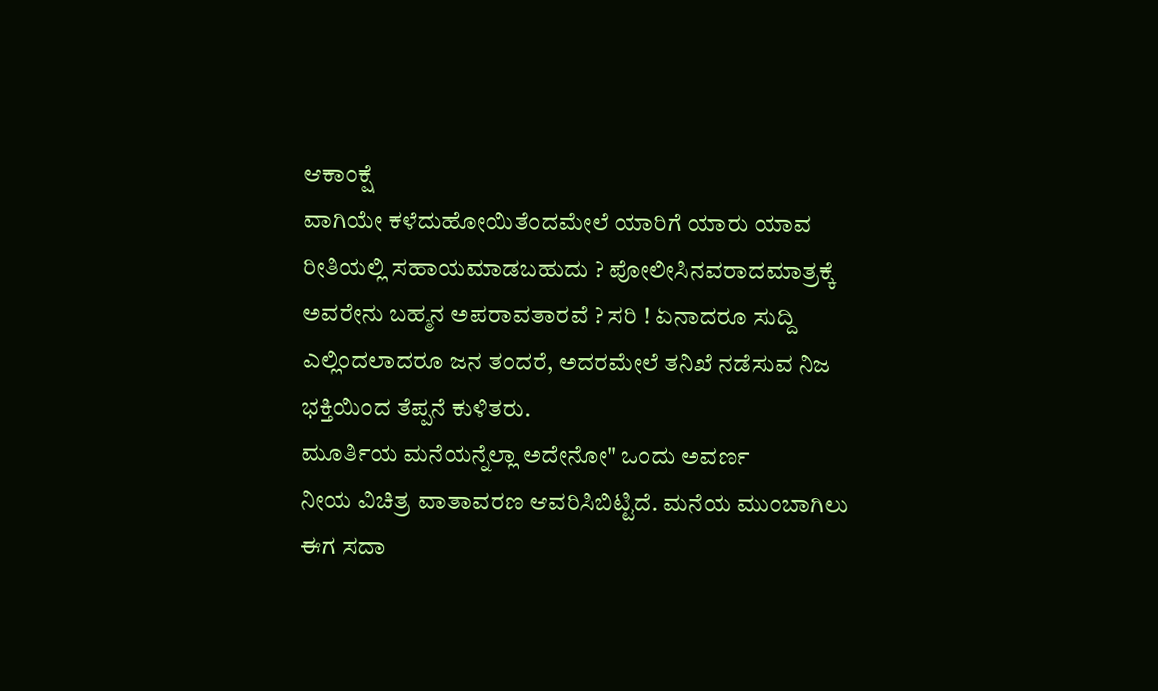ಆಕಾಂಕ್ಷೆ
ವಾಗಿಯೇ ಕಳೆದುಹೋಯಿತೆಂದಮೇಲೆ ಯಾರಿಗೆ ಯಾರು ಯಾವ
ರೀತಿಯಲ್ಲಿ ಸಹಾಯಮಾಡಬಹುದು ? ಪೋಲೀಸಿನವರಾದಮಾತ್ರಕ್ಕೆ
ಅವರೇನು ಬಹ್ಮನ ಅಪರಾವತಾರವೆ ? ಸರಿ ! ಏನಾದರೂ ಸುದ್ದಿ
ಎಲ್ಲಿಂದಲಾದರೂ ಜನ ತಂದರೆ, ಅದರಮೇಲೆ ತನಿಖೆ ನಡೆಸುವ ನಿಜ
ಭಕ್ತಿಯಿಂದ ತೆಪ್ಪನೆ ಕುಳಿತರು.
ಮೂರ್ತಿಯ ಮನೆಯನ್ನೆಲ್ಲಾ ಅದೇನೋ" ಒಂದು ಅವರ್ಣ
ನೀಯ ವಿಚಿತ್ರ ವಾತಾವರಣ ಆವರಿಸಿಬಿಟ್ಟಿದೆ. ಮನೆಯ ಮುಂಬಾಗಿಲು
ಈಗ ಸದಾ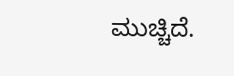ಮುಚ್ಚಿದೆ.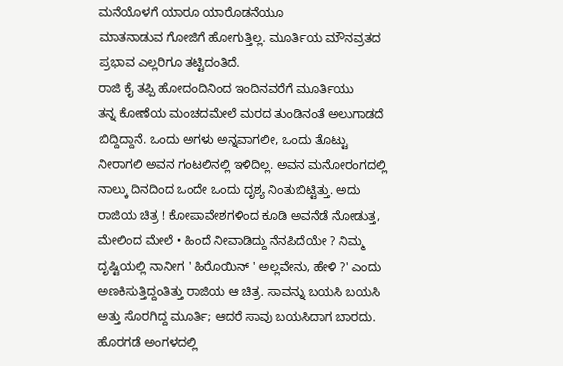ಮನೆಯೊಳಗೆ ಯಾರೂ ಯಾರೊಡನೆಯೂ
ಮಾತನಾಡುವ ಗೋಜಿಗೆ ಹೋಗುತ್ತಿಲ್ಲ. ಮೂರ್ತಿಯ ಮೌನವ್ರತದ
ಪ್ರಭಾವ ಎಲ್ಲರಿಗೂ ತಟ್ಟಿದಂತಿದೆ.
ರಾಜಿ ಕೈ ತಪ್ಪಿ ಹೋದಂದಿನಿಂದ ಇಂದಿನವರೆಗೆ ಮೂರ್ತಿಯು
ತನ್ನ ಕೋಣೆಯ ಮಂಚದಮೇಲೆ ಮರದ ತುಂಡಿನಂತೆ ಅಲುಗಾಡದೆ
ಬಿದ್ದಿದ್ದಾನೆ. ಒಂದು ಅಗಳು ಅನ್ನವಾಗಲೀ, ಒಂದು ತೊಟ್ಟು
ನೀರಾಗಲಿ ಅವನ ಗಂಟಲಿನಲ್ಲಿ ಇಳಿದಿಲ್ಲ. ಅವನ ಮನೋರಂಗದಲ್ಲಿ
ನಾಲ್ಕು ದಿನದಿಂದ ಒಂದೇ ಒಂದು ದೃಶ್ಯ ನಿಂತುಬಿಟ್ಟಿತ್ತು. ಅದು
ರಾಜಿಯ ಚಿತ್ರ ! ಕೋಪಾವೇಶಗಳಿಂದ ಕೂಡಿ ಅವನೆಡೆ ನೋಡುತ್ತ,
ಮೇಲಿಂದ ಮೇಲೆ • ಹಿಂದೆ ನೀವಾಡಿದ್ದು ನೆನಪಿದೆಯೇ ? ನಿಮ್ಮ
ದೃಷ್ಟಿಯಲ್ಲಿ ನಾನೀಗ ' ಹಿರೊಯಿನ್ ' ಅಲ್ಲವೇನು, ಹೇಳಿ ?' ಎಂದು
ಅಣಕಿಸುತ್ತಿದ್ದಂತಿತ್ತು ರಾಜಿಯ ಆ ಚಿತ್ರ. ಸಾವನ್ನು ಬಯಸಿ ಬಯಸಿ
ಅತ್ತು ಸೊರಗಿದ್ದ ಮೂರ್ತಿ; ಆದರೆ ಸಾವು ಬಯಸಿದಾಗ ಬಾರದು.
ಹೊರಗಡೆ ಅಂಗಳದಲ್ಲಿ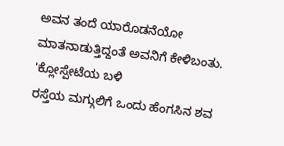ಅವನ ತಂದೆ ಯಾರೊಡನೆಯೋ
ಮಾತನಾಡುತ್ತಿದ್ದಂತೆ ಅವನಿಗೆ ಕೇಳಿಬಂತು. 'ಕ್ಲೋಸ್ಪೇಟೆಯ ಬಳಿ
ರಸ್ತೆಯ ಮಗ್ಗುಲಿಗೆ ಒಂದು ಹೆಂಗಸಿನ ಶವ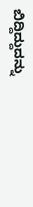ಬಿದ್ದಿದ್ದುದನ್ನು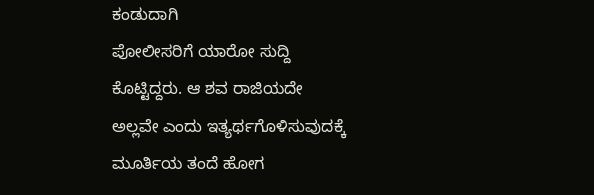ಕಂಡುದಾಗಿ
ಪೋಲೀಸರಿಗೆ ಯಾರೋ ಸುದ್ದಿ ಕೊಟ್ಟಿದ್ದರು. ಆ ಶವ ರಾಜಿಯದೇ
ಅಲ್ಲವೇ ಎಂದು ಇತ್ಯರ್ಥಗೊಳಿಸುವುದಕ್ಕೆ ಮೂರ್ತಿಯ ತಂದೆ ಹೋಗ